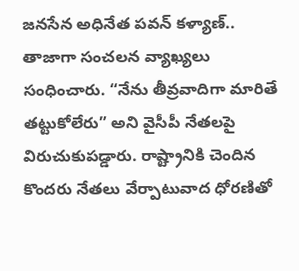జనసేన అధినేత పవన్ కళ్యాణ్.. తాజాగా సంచలన వ్యాఖ్యలు సంధించారు. “నేను తీవ్రవాదిగా మారితే తట్టుకోలేరు” అని వైసీపీ నేతలపై విరుచుకుపడ్డారు. రాష్ట్రానికి చెందిన కొందరు నేతలు వేర్పాటువాద ధోరణితో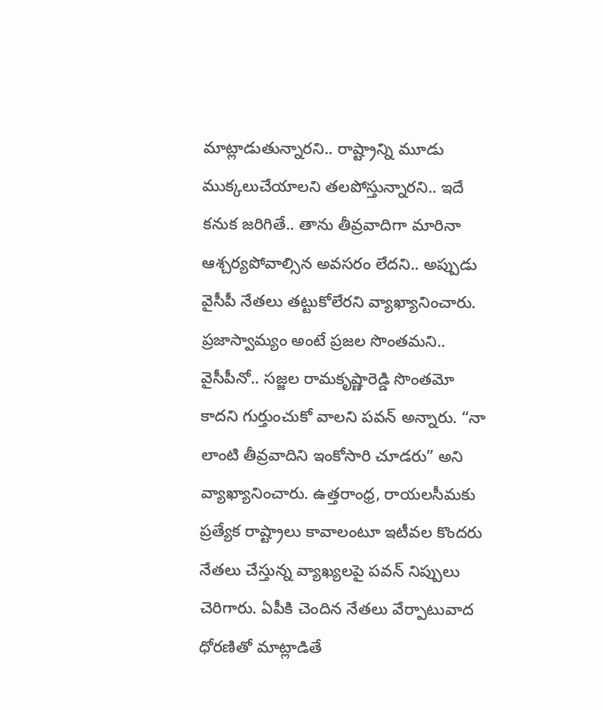మాట్లాడుతున్నారని.. రాష్ట్రాన్ని మూడు ముక్కలుచేయాలని తలపోస్తున్నారని.. ఇదే కనుక జరిగితే.. తాను తీవ్రవాదిగా మారినా ఆశ్చర్యపోవాల్సిన అవసరం లేదని.. అప్పుడు వైసీపీ నేతలు తట్టుకోలేరని వ్యాఖ్యానించారు.
ప్రజాస్వామ్యం అంటే ప్రజల సొంతమని.. వైసీపీనో.. సజ్జల రామకృష్ణారెడ్డి సొంతమో కాదని గుర్తుంచుకో వాలని పవన్ అన్నారు. “నా లాంటి తీవ్రవాదిని ఇంకోసారి చూడరు” అని వ్యాఖ్యానించారు. ఉత్తరాంధ్ర, రాయలసీమకు ప్రత్యేక రాష్ట్రాలు కావాలంటూ ఇటీవల కొందరు నేతలు చేస్తున్న వ్యాఖ్యలపై పవన్ నిప్పులు చెరిగారు. ఏపీకి చెందిన నేతలు వేర్పాటువాద ధోరణితో మాట్లాడితే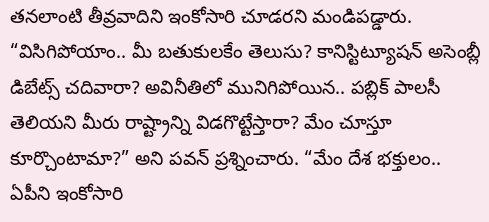తనలాంటి తీవ్రవాదిని ఇంకోసారి చూడరని మండిపడ్డారు.
“విసిగిపోయాం.. మీ బతుకులకేం తెలుసు? కానిస్టిట్యూషన్ అసెంబ్లీ డిబేట్స్ చదివారా? అవినీతిలో మునిగిపోయిన.. పబ్లిక్ పాలసీ తెలియని మీరు రాష్ట్రాన్ని విడగొట్టేస్తారా? మేం చూస్తూ కూర్చొంటామా?” అని పవన్ ప్రశ్నించారు. “మేం దేశ భక్తులం.. ఏపీని ఇంకోసారి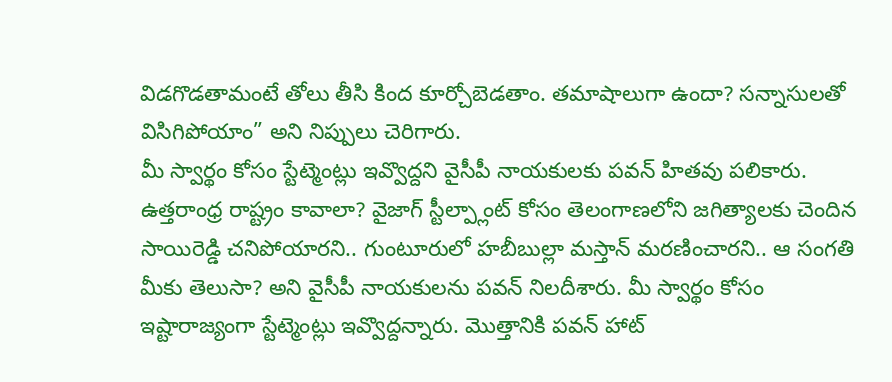విడగొడతామంటే తోలు తీసి కింద కూర్చోబెడతాం. తమాషాలుగా ఉందా? సన్నాసులతో విసిగిపోయాం” అని నిప్పులు చెరిగారు.
మీ స్వార్థం కోసం స్టేట్మెంట్లు ఇవ్వొద్దని వైసీపీ నాయకులకు పవన్ హితవు పలికారు. ఉత్తరాంధ్ర రాష్ట్రం కావాలా? వైజాగ్ స్టీల్ప్లాంట్ కోసం తెలంగాణలోని జగిత్యాలకు చెందిన సాయిరెడ్డి చనిపోయారని.. గుంటూరులో హబీబుల్లా మస్తాన్ మరణించారని.. ఆ సంగతి మీకు తెలుసా? అని వైసీపీ నాయకులను పవన్ నిలదీశారు. మీ స్వార్థం కోసం ఇష్టారాజ్యంగా స్టేట్మెంట్లు ఇవ్వొద్దన్నారు. మొత్తానికి పవన్ హాట్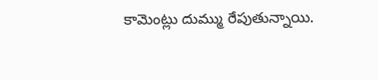కామెంట్లు దుమ్ము రేపుతున్నాయి.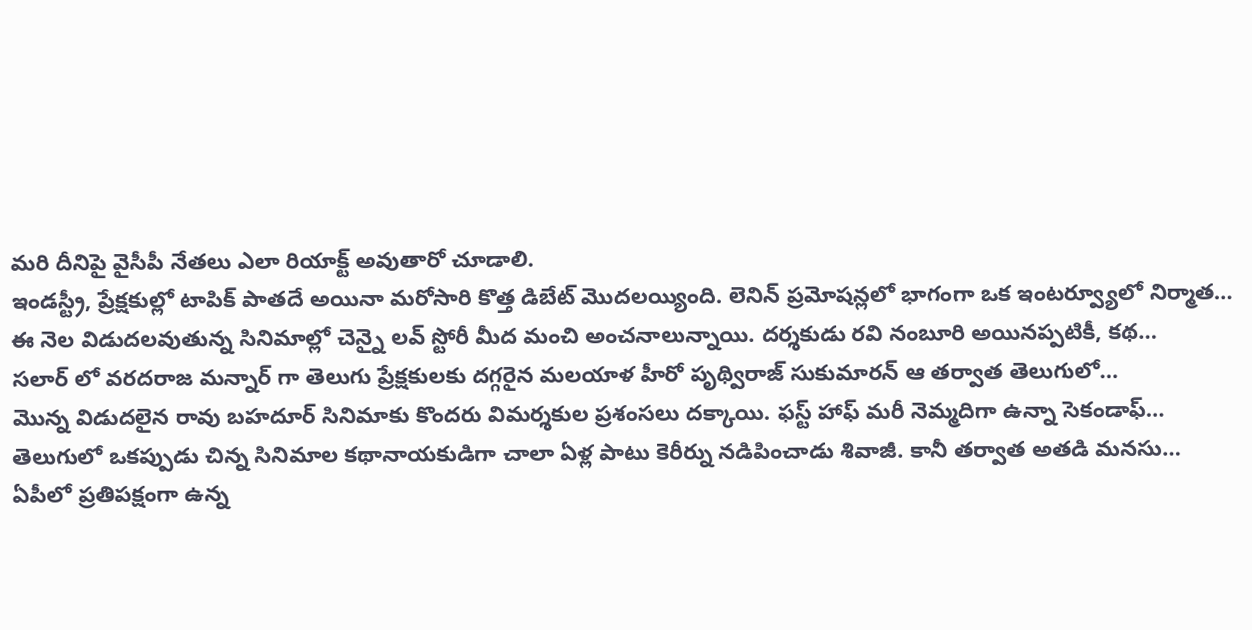మరి దీనిపై వైసీపీ నేతలు ఎలా రియాక్ట్ అవుతారో చూడాలి.
ఇండస్ట్రీ, ప్రేక్షకుల్లో టాపిక్ పాతదే అయినా మరోసారి కొత్త డిబేట్ మొదలయ్యింది. లెనిన్ ప్రమోషన్లలో భాగంగా ఒక ఇంటర్వ్యూలో నిర్మాత…
ఈ నెల విడుదలవుతున్న సినిమాల్లో చెన్నై లవ్ స్టోరీ మీద మంచి అంచనాలున్నాయి. దర్శకుడు రవి నంబూరి అయినప్పటికీ, కథ…
సలార్ లో వరదరాజ మన్నార్ గా తెలుగు ప్రేక్షకులకు దగ్గరైన మలయాళ హీరో పృథ్విరాజ్ సుకుమారన్ ఆ తర్వాత తెలుగులో…
మొన్న విడుదలైన రావు బహదూర్ సినిమాకు కొందరు విమర్శకుల ప్రశంసలు దక్కాయి. ఫస్ట్ హాఫ్ మరీ నెమ్మదిగా ఉన్నా సెకండాఫ్…
తెలుగులో ఒకప్పుడు చిన్న సినిమాల కథానాయకుడిగా చాలా ఏళ్ల పాటు కెరీర్ను నడిపించాడు శివాజీ. కానీ తర్వాత అతడి మనసు…
ఏపీలో ప్రతిపక్షంగా ఉన్న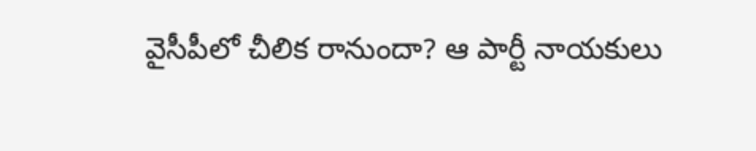వైసీపీలో చీలిక రానుందా? ఆ పార్టీ నాయకులు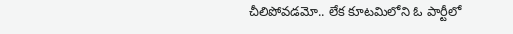చీలిపోవడమో.. లేక కూటమిలోని ఓ పార్టీలో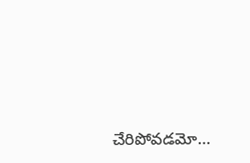చేరిపోవడమో…